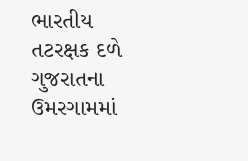ભારતીય તટરક્ષક દળે ગુજરાતના ઉમરગામમાં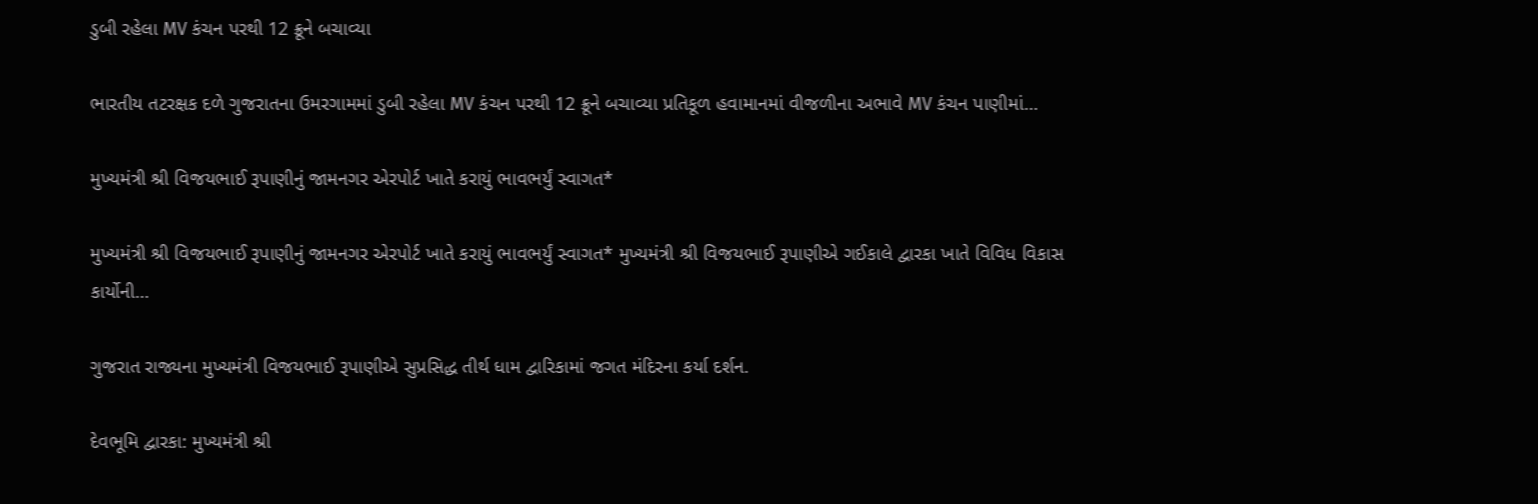ડુબી રહેલા MV કંચન પરથી 12 ક્રૂને બચાવ્યા

ભારતીય તટરક્ષક દળે ગુજરાતના ઉમરગામમાં ડુબી રહેલા MV કંચન પરથી 12 ક્રૂને બચાવ્યા પ્રતિકૂળ હવામાનમાં વીજળીના અભાવે MV કંચન પાણીમાં…

મુખ્યમંત્રી શ્રી વિજયભાઈ રૂપાણીનું જામનગર એરપોર્ટ ખાતે કરાયું ભાવભર્યું સ્વાગત*

મુખ્યમંત્રી શ્રી વિજયભાઈ રૂપાણીનું જામનગર એરપોર્ટ ખાતે કરાયું ભાવભર્યું સ્વાગત* મુખ્યમંત્રી શ્રી વિજયભાઈ રૂપાણીએ ગઈકાલે દ્વારકા ખાતે વિવિધ વિકાસ કાર્યોની…

ગુજરાત રાજ્યના મુખ્યમંત્રી વિજયભાઈ રૂપાણીએ સુપ્રસિદ્ધ તીર્થ ધામ દ્વારિકામાં જગત મંદિરના કર્યા દર્શન.

દેવભૂમિ દ્વારકા: મુખ્યમંત્રી શ્રી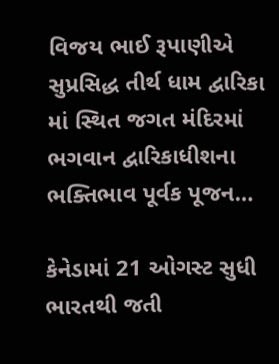વિજય ભાઈ રૂપાણીએ સુપ્રસિદ્ધ તીર્થ ધામ દ્વારિકા માં સ્થિત જગત મંદિરમાં ભગવાન દ્વારિકાધીશના ભક્તિભાવ પૂર્વક પૂજન…

કેનેડામાં 21 ઓગસ્ટ સુધી ભારતથી જતી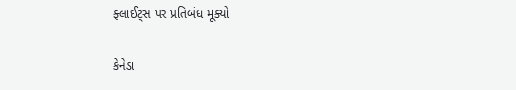ફ્લાઈટ્સ પર પ્રતિબંધ મૂક્યો

કેનેડા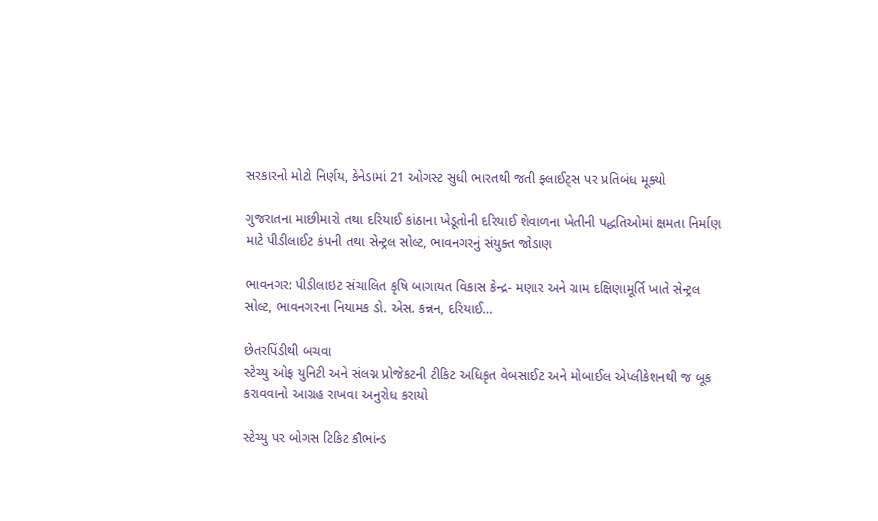સરકારનો મોટો નિર્ણય, કેનેડામાં 21 ઓગસ્ટ સુધી ભારતથી જતી ફ્લાઈટ્સ પર પ્રતિબંધ મૂક્યો

ગુજરાતના માછીમારો તથા દરિયાઈ કાંઠાના ખેડૂતોની દરિયાઈ શેવાળના ખેતીની પદ્ધતિઓમાં ક્ષમતા નિર્માણ માટે પીડીલાઈટ કંપની તથા સેન્ટ્રલ સોલ્ટ, ભાવનગરનું સંયુક્ત જોડાણ

ભાવનગર: પીડીલાઇટ સંચાલિત કૃષિ બાગાયત વિકાસ કેન્દ્ર- મણાર અને ગ્રામ દક્ષિણામૂર્તિ ખાતે સેન્ટ્રલ સોલ્ટ, ભાવનગરના નિયામક ડો. એસ. કન્નન, દરિયાઈ…

છેતરપિંડીથી બચવા
સ્ટેચ્યુ ઓફ યુનિટી અને સંલગ્ન પ્રોજેકટની ટીકિટ અધિકૃત વેબસાઈટ અને મોબાઈલ એપ્લીકેશનથી જ બૂક કરાવવાનો આગ્રહ રાખવા અનુરોધ કરાયો

સ્ટેચ્યુ પર બોગસ ટિકિટ કૌભાંન્ડ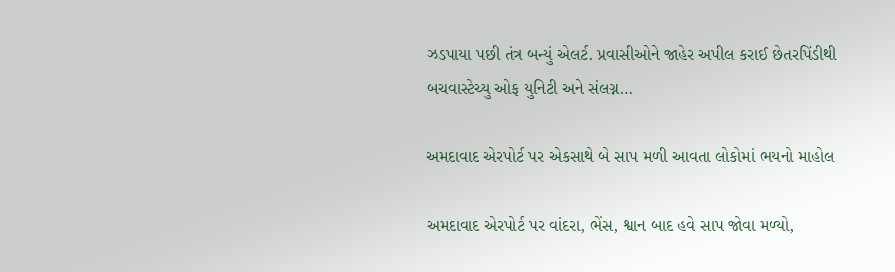ઝડપાયા પછી તંત્ર બન્યું એલર્ટ. પ્રવાસીઓને જાહેર અપીલ કરાઈ છેતરપિંડીથી બચવાસ્ટેચ્યુ ઓફ યુનિટી અને સંલગ્ન…

અમદાવાદ એરપોર્ટ પર એકસાથે બે સાપ મળી આવતા લોકોમાં ભયનો માહોલ

અમદાવાદ એરપોર્ટ પર વાંદરા, ભેંસ, શ્વાન બાદ હવે સાપ જોવા મળ્યો,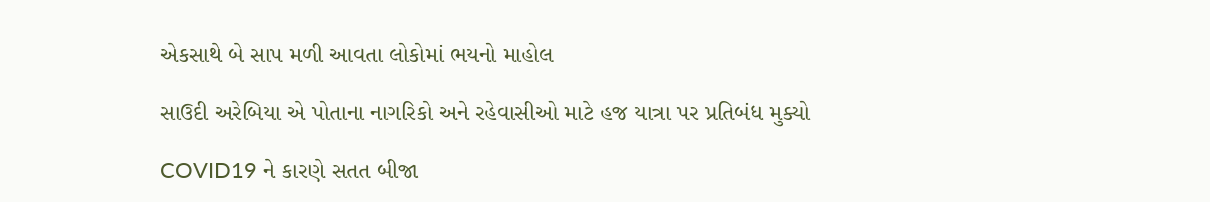એકસાથે બે સાપ મળી આવતા લોકોમાં ભયનો માહોલ

સાઉદી અરેબિયા એ પોતાના નાગરિકો અને રહેવાસીઓ માટે હજ યાત્રા પર પ્રતિબંધ મુક્યો

COVID19 ને કારણે સતત બીજા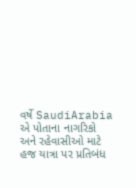વર્ષે SaudiArabia એ પોતાના નાગરિકો અને રહેવાસીઓ માટે હજ યાત્રા પર પ્રતિબંધ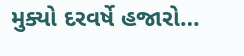મુક્યો દરવર્ષે હજારો…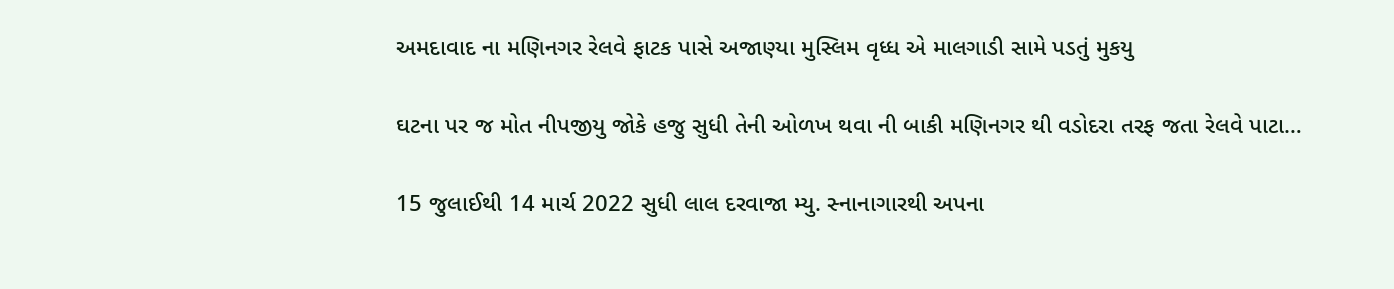અમદાવાદ ના મણિનગર રેલવે ફાટક પાસે અજાણ્યા મુસ્લિમ વૃધ્ધ એ માલગાડી સામે પડતું મુકયુ

ઘટના પર જ મોત નીપજીયુ જોકે હજુ સુધી તેની ઓળખ થવા ની બાકી મણિનગર થી વડોદરા તરફ જતા રેલવે પાટા…

15 જુલાઈથી 14 માર્ચ 2022 સુધી લાલ દરવાજા મ્યુ. સ્નાનાગારથી અપના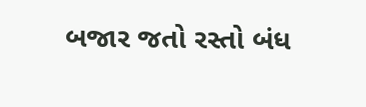બજાર જતો રસ્તો બંધ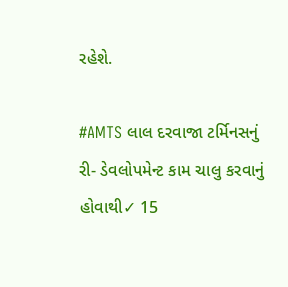રહેશે.

#AMTS લાલ દરવાજા ટર્મિનસનું રી- ડેવલોપમેન્ટ કામ ચાલુ કરવાનું હોવાથી✓ 15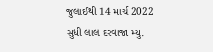જુલાઈથી 14 માર્ચ 2022 સુધી લાલ દરવાજા મ્યુ.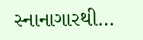સ્નાનાગારથી…